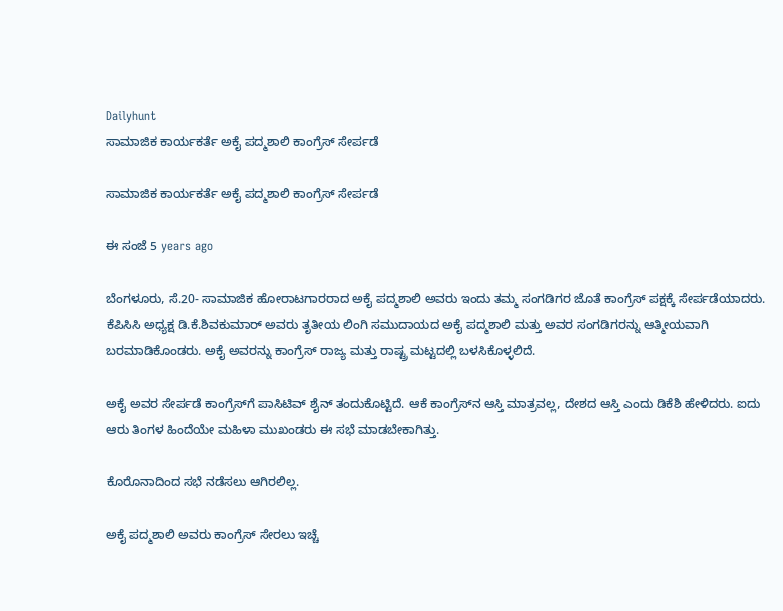Dailyhunt
ಸಾಮಾಜಿಕ ಕಾರ್ಯಕರ್ತೆ ಅಕೈ ಪದ್ಮಶಾಲಿ ಕಾಂಗ್ರೆಸ್ ಸೇರ್ಪಡೆ

ಸಾಮಾಜಿಕ ಕಾರ್ಯಕರ್ತೆ ಅಕೈ ಪದ್ಮಶಾಲಿ ಕಾಂಗ್ರೆಸ್ ಸೇರ್ಪಡೆ

ಈ ಸಂಜೆ 5 years ago

ಬೆಂಗಳೂರು, ಸೆ.20- ಸಾಮಾಜಿಕ ಹೋರಾಟಗಾರರಾದ ಅಕೈ ಪದ್ಮಶಾಲಿ ಅವರು ಇಂದು ತಮ್ಮ ಸಂಗಡಿಗರ ಜೊತೆ ಕಾಂಗ್ರೆಸ್ ಪಕ್ಷಕ್ಕೆ ಸೇರ್ಪಡೆಯಾದರು. ಕೆಪಿಸಿಸಿ ಅಧ್ಯಕ್ಷ ಡಿ.ಕೆ.ಶಿವಕುಮಾರ್ ಅವರು ತೃತೀಯ ಲಿಂಗಿ ಸಮುದಾಯದ ಅಕೈ ಪದ್ಮಶಾಲಿ ಮತ್ತು ಅವರ ಸಂಗಡಿಗರನ್ನು ಆತ್ಮೀಯವಾಗಿ ಬರಮಾಡಿಕೊಂಡರು. ಅಕೈ ಅವರನ್ನು ಕಾಂಗ್ರೆಸ್ ರಾಜ್ಯ ಮತ್ತು ರಾಷ್ಟ್ರ ಮಟ್ಟದಲ್ಲಿ ಬಳಸಿಕೊಳ್ಳಲಿದೆ.

ಅಕೈ ಅವರ ಸೇರ್ಪಡೆ ಕಾಂಗ್ರೆಸ್‍ಗೆ ಪಾಸಿಟಿವ್ ಶೈನ್ ತಂದುಕೊಟ್ಟಿದೆ. ಆಕೆ ಕಾಂಗ್ರೆಸ್‍ನ ಆಸ್ತಿ ಮಾತ್ರವಲ್ಲ, ದೇಶದ ಆಸ್ತಿ ಎಂದು ಡಿಕೆಶಿ ಹೇಳಿದರು. ಐದು ಆರು ತಿಂಗಳ ಹಿಂದೆಯೇ ಮಹಿಳಾ ಮುಖಂಡರು ಈ ಸಭೆ ಮಾಡಬೇಕಾಗಿತ್ತು.

ಕೊರೊನಾದಿಂದ ಸಭೆ ನಡೆಸಲು ಆಗಿರಲಿಲ್ಲ.

ಅಕೈ ಪದ್ಮಶಾಲಿ ಅವರು ಕಾಂಗ್ರೆಸ್ ಸೇರಲು ಇಚ್ಚೆ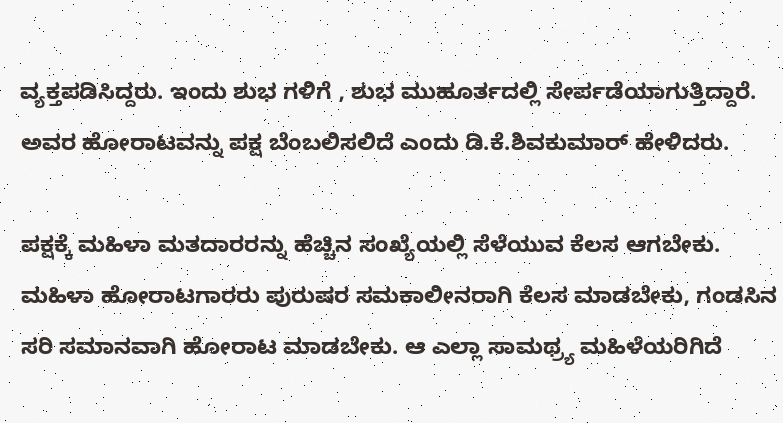ವ್ಯಕ್ತಪಡಿಸಿದ್ದರು. ಇಂದು ಶುಭ ಗಳಿಗೆ , ಶುಭ ಮುಹೂರ್ತದಲ್ಲಿ ಸೇರ್ಪಡೆಯಾಗುತ್ತಿದ್ದಾರೆ. ಅವರ ಹೋರಾಟವನ್ನು ಪಕ್ಷ ಬೆಂಬಲಿಸಲಿದೆ ಎಂದು ಡಿ.ಕೆ.ಶಿವಕುಮಾರ್ ಹೇಳಿದರು.

ಪಕ್ಷಕ್ಕೆ ಮಹಿಳಾ ಮತದಾರರನ್ನು ಹೆಚ್ಚಿನ ಸಂಖ್ಯೆಯಲ್ಲಿ ಸೆಳೆಯುವ ಕೆಲಸ ಆಗಬೇಕು. ಮಹಿಳಾ ಹೋರಾಟಗಾರರು ಪುರುಷರ ಸಮಕಾಲೀನರಾಗಿ ಕೆಲಸ ಮಾಡಬೇಕು, ಗಂಡಸಿನ ಸರಿ ಸಮಾನವಾಗಿ ಹೋರಾಟ ಮಾಡಬೇಕು. ಆ ಎಲ್ಲಾ ಸಾಮಥ್ರ್ಯ ಮಹಿಳೆಯರಿಗಿದೆ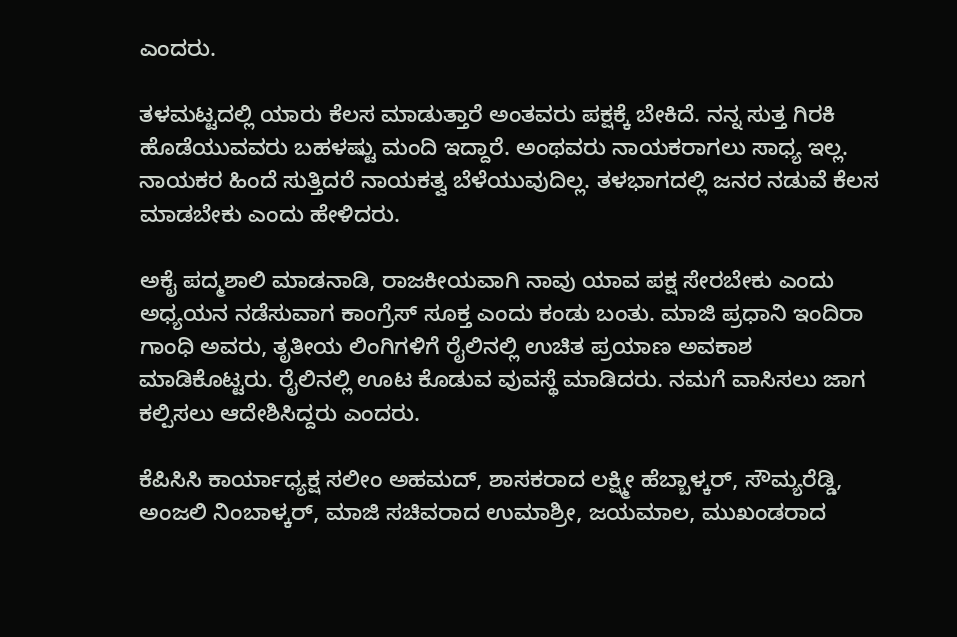ಎಂದರು.

ತಳಮಟ್ಟದಲ್ಲಿ ಯಾರು ಕೆಲಸ ಮಾಡುತ್ತಾರೆ ಅಂತವರು ಪಕ್ಷಕ್ಕೆ ಬೇಕಿದೆ. ನನ್ನ ಸುತ್ತ ಗಿರಕಿ ಹೊಡೆಯುವವರು ಬಹಳಷ್ಟು ಮಂದಿ ಇದ್ದಾರೆ. ಅಂಥವರು ನಾಯಕರಾಗಲು ಸಾಧ್ಯ ಇಲ್ಲ. ನಾಯಕರ ಹಿಂದೆ ಸುತ್ತಿದರೆ ನಾಯಕತ್ವ ಬೆಳೆಯುವುದಿಲ್ಲ. ತಳಭಾಗದಲ್ಲಿ ಜನರ ನಡುವೆ ಕೆಲಸ ಮಾಡಬೇಕು ಎಂದು ಹೇಳಿದರು.

ಅಕೈ ಪದ್ಮಶಾಲಿ ಮಾಡನಾಡಿ, ರಾಜಕೀಯವಾಗಿ ನಾವು ಯಾವ ಪಕ್ಷ ಸೇರಬೇಕು ಎಂದು ಅಧ್ಯಯನ ನಡೆಸುವಾಗ ಕಾಂಗ್ರೆಸ್ ಸೂಕ್ತ ಎಂದು ಕಂಡು ಬಂತು. ಮಾಜಿ ಪ್ರಧಾನಿ ಇಂದಿರಾ ಗಾಂಧಿ ಅವರು, ತೃತೀಯ ಲಿಂಗಿಗಳಿಗೆ ರೈಲಿನಲ್ಲಿ ಉಚಿತ ಪ್ರಯಾಣ ಅವಕಾಶ ಮಾಡಿಕೊಟ್ಟರು. ರೈಲಿನಲ್ಲಿ ಊಟ ಕೊಡುವ ವುವಸ್ಥೆ ಮಾಡಿದರು. ನಮಗೆ ವಾಸಿಸಲು ಜಾಗ ಕಲ್ಪಿಸಲು ಆದೇಶಿಸಿದ್ದರು ಎಂದರು.

ಕೆಪಿಸಿಸಿ ಕಾರ್ಯಾಧ್ಯಕ್ಷ ಸಲೀಂ ಅಹಮದ್, ಶಾಸಕರಾದ ಲಕ್ಷ್ಮೀ ಹೆಬ್ಬಾಳ್ಕರ್, ಸೌಮ್ಯರೆಡ್ಡಿ, ಅಂಜಲಿ ನಿಂಬಾಳ್ಕರ್, ಮಾಜಿ ಸಚಿವರಾದ ಉಮಾಶ್ರೀ, ಜಯಮಾಲ, ಮುಖಂಡರಾದ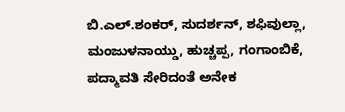ಬಿ.ಎಲ್.ಶಂಕರ್, ಸುದರ್ಶನ್, ಶಫಿವುಲ್ಲಾ, ಮಂಜುಳನಾಯ್ಡು, ಹುಚ್ಚಪ್ಪ, ಗಂಗಾಂಬಿಕೆ, ಪದ್ಮಾವತಿ ಸೇರಿದಂತೆ ಅನೇಕ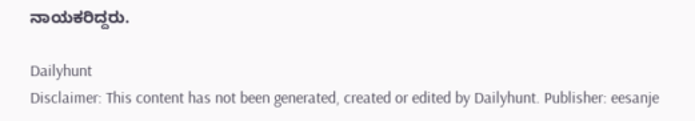ನಾಯಕರಿದ್ದರು.

Dailyhunt
Disclaimer: This content has not been generated, created or edited by Dailyhunt. Publisher: eesanje